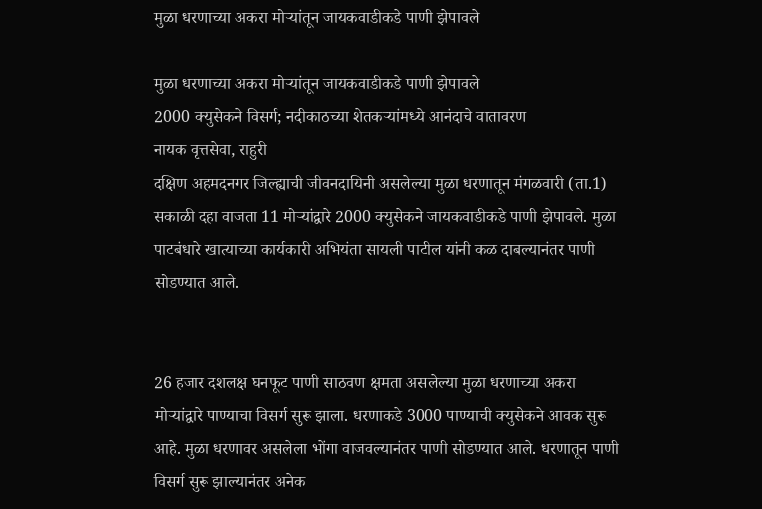मुळा धरणाच्या अकरा मोर्‍यांतून जायकवाडीकडे पाणी झेपावले

मुळा धरणाच्या अकरा मोर्‍यांतून जायकवाडीकडे पाणी झेपावले
2000 क्युसेकने विसर्ग; नदीकाठच्या शेतकर्‍यांमध्ये आनंदाचे वातावरण
नायक वृत्तसेवा, राहुरी
दक्षिण अहमदनगर जिल्ह्याची जीवनदायिनी असलेल्या मुळा धरणातून मंगळवारी (ता.1) सकाळी दहा वाजता 11 मोर्‍यांद्वारे 2000 क्युसेकने जायकवाडीकडे पाणी झेपावले. मुळा पाटबंधारे खात्याच्या कार्यकारी अभियंता सायली पाटील यांनी कळ दाबल्यानंतर पाणी सोडण्यात आले.


26 हजार दशलक्ष घनफूट पाणी साठवण क्षमता असलेल्या मुळा धरणाच्या अकरा मोर्‍यांद्वारे पाण्याचा विसर्ग सुरू झाला. धरणाकडे 3000 पाण्याची क्युसेकने आवक सुरू आहे. मुळा धरणावर असलेला भोंगा वाजवल्यानंतर पाणी सोडण्यात आले. धरणातून पाणी विसर्ग सुरू झाल्यानंतर अनेक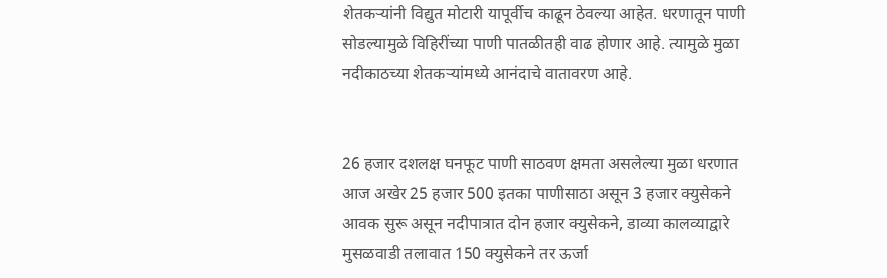शेतकर्‍यांनी विद्युत मोटारी यापूर्वीच काढून ठेवल्या आहेत. धरणातून पाणी सोडल्यामुळे विहिरींच्या पाणी पातळीतही वाढ होणार आहे. त्यामुळे मुळा नदीकाठच्या शेतकर्‍यांमध्ये आनंदाचे वातावरण आहे.


26 हजार दशलक्ष घनफूट पाणी साठवण क्षमता असलेल्या मुळा धरणात आज अखेर 25 हजार 500 इतका पाणीसाठा असून 3 हजार क्युसेकने आवक सुरू असून नदीपात्रात दोन हजार क्युसेकने, डाव्या कालव्याद्वारे मुसळवाडी तलावात 150 क्युसेकने तर ऊर्जा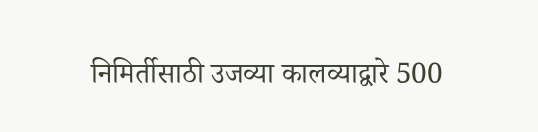निमिर्तीसाठी उजव्या कालव्याद्वारे 500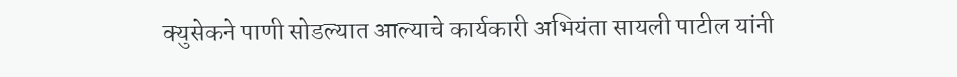क्युसेकने पाणी सोडल्यात आल्याचे कार्यकारी अभियंता सायली पाटील यांनी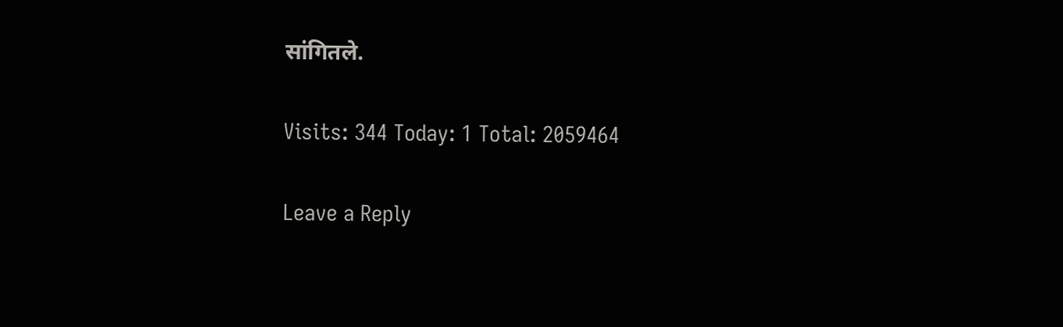सांगितले.

Visits: 344 Today: 1 Total: 2059464

Leave a Reply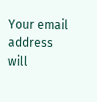Your email address will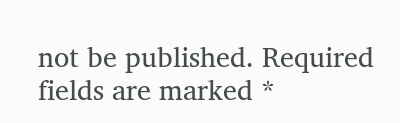not be published. Required fields are marked *